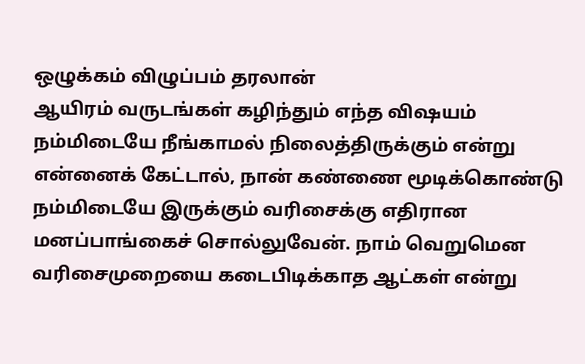ஒழுக்கம் விழுப்பம் தரலான்
ஆயிரம் வருடங்கள் கழிந்தும் எந்த விஷயம் நம்மிடையே நீங்காமல் நிலைத்திருக்கும் என்று என்னைக் கேட்டால், நான் கண்ணை மூடிக்கொண்டு நம்மிடையே இருக்கும் வரிசைக்கு எதிரான மனப்பாங்கைச் சொல்லுவேன். நாம் வெறுமென வரிசைமுறையை கடைபிடிக்காத ஆட்கள் என்று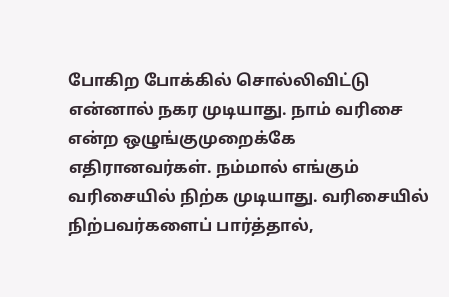போகிற போக்கில் சொல்லிவிட்டு என்னால் நகர முடியாது. நாம் வரிசை என்ற ஒழுங்குமுறைக்கே எதிரானவர்கள். நம்மால் எங்கும் வரிசையில் நிற்க முடியாது. வரிசையில் நிற்பவர்களைப் பார்த்தால்,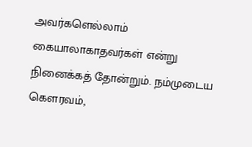அவர்களெல்லாம் கையாலாகாதவர்கள் என்று நினைக்கத் தோன்றும். நம்முடைய கௌரவம்,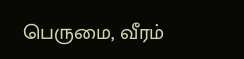பெருமை, வீரம்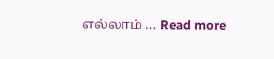எல்லாம் … Read more